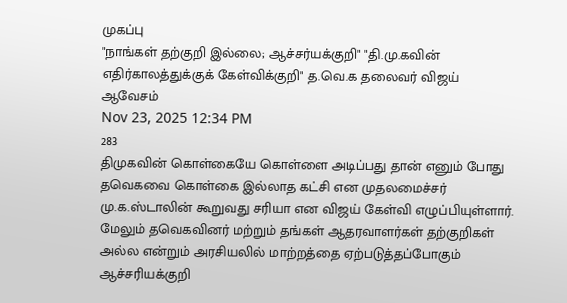முகப்பு
"நாங்கள் தற்குறி இல்லை; ஆச்சர்யக்குறி" "தி.மு.கவின் எதிர்காலத்துக்குக் கேள்விக்குறி" த.வெ.க தலைவர் விஜய் ஆவேசம்
Nov 23, 2025 12:34 PM
283
திமுகவின் கொள்கையே கொள்ளை அடிப்பது தான் எனும் போது தவெகவை கொள்கை இல்லாத கட்சி என முதலமைச்சர் மு.க.ஸ்டாலின் கூறுவது சரியா என விஜய் கேள்வி எழுப்பியுள்ளார். மேலும் தவெகவினர் மற்றும் தங்கள் ஆதரவாளர்கள் தற்குறிகள் அல்ல என்றும் அரசியலில் மாற்றத்தை ஏற்படுத்தப்போகும் ஆச்சரியக்குறி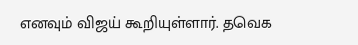எனவும் விஜய் கூறியுள்ளார். தவெக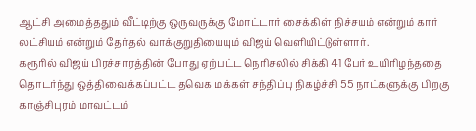ஆட்சி அமைத்ததும் வீட்டிற்கு ஒருவருக்கு மோட்டார் சைக்கிள் நிச்சயம் என்றும் கார் லட்சியம் என்றும் தேர்தல் வாக்குறுதியையும் விஜய் வெளியிட்டுள்ளார்.
கரூரில் விஜய் பிரச்சாரத்தின் போது ஏற்பட்ட நெரிசலில் சிக்கி 41 பேர் உயிரிழந்ததை தொடர்ந்து ஒத்திவைக்கப்பட்ட தவெக மக்கள் சந்திப்பு நிகழ்ச்சி 55 நாட்களுக்கு பிறகு காஞ்சிபுரம் மாவட்டம்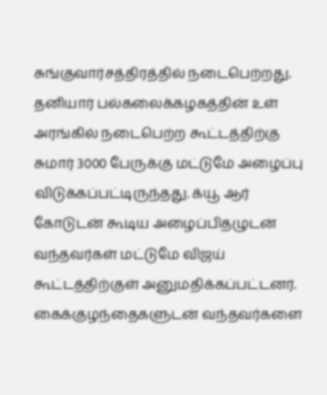சுங்குவார்சத்திரத்தில் நடைபெற்றது. தனியார் பல்கலைக்கழகத்தின் உள் அரங்கில் நடைபெற்ற கூட்டத்திற்கு சுமார் 3000 பேருக்கு மட்டுமே அழைப்பு விடுக்கப்பட்டிருந்தது. க்யூ ஆர் கோடுடன் கூடிய அழைப்பிதழுடன் வந்தவர்கள் மட்டுமே விஜய் கூட்டத்திற்குள் அனுமதிக்கப்பட்டனர். கைக்குழந்தைகளுடன் வந்தவர்களை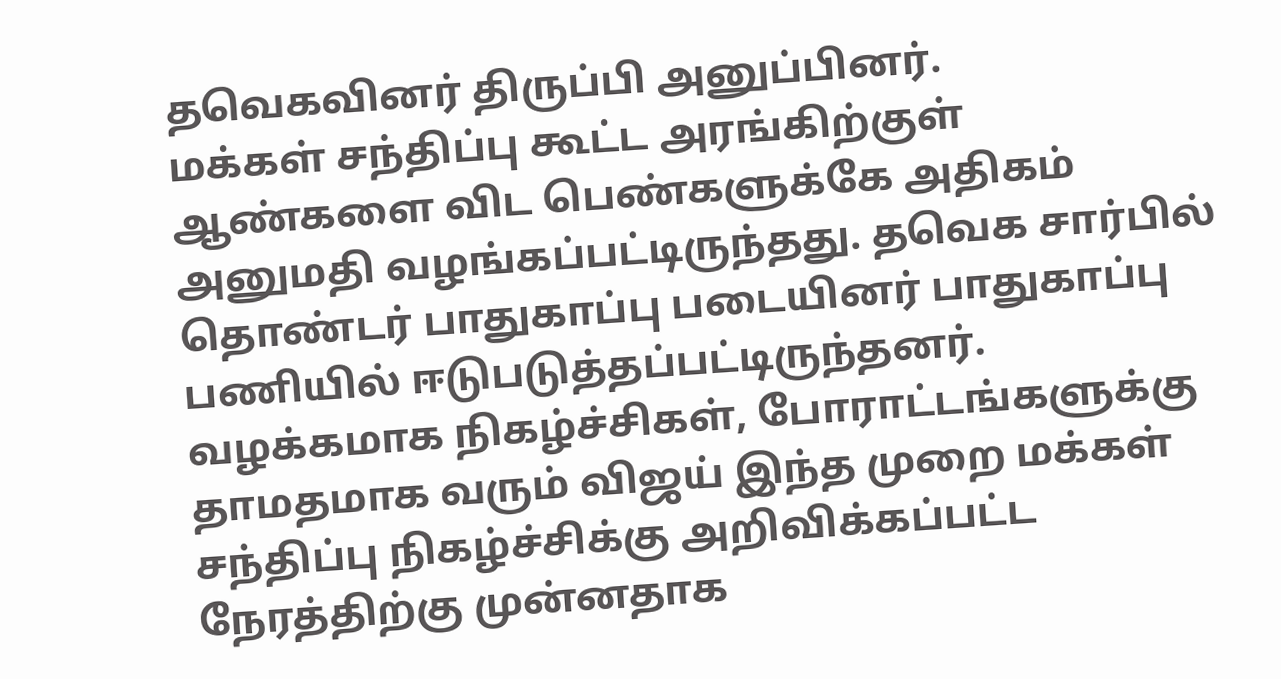தவெகவினர் திருப்பி அனுப்பினர்.
மக்கள் சந்திப்பு கூட்ட அரங்கிற்குள் ஆண்களை விட பெண்களுக்கே அதிகம் அனுமதி வழங்கப்பட்டிருந்தது. தவெக சார்பில் தொண்டர் பாதுகாப்பு படையினர் பாதுகாப்பு பணியில் ஈடுபடுத்தப்பட்டிருந்தனர்.
வழக்கமாக நிகழ்ச்சிகள், போராட்டங்களுக்கு தாமதமாக வரும் விஜய் இந்த முறை மக்கள் சந்திப்பு நிகழ்ச்சிக்கு அறிவிக்கப்பட்ட நேரத்திற்கு முன்னதாக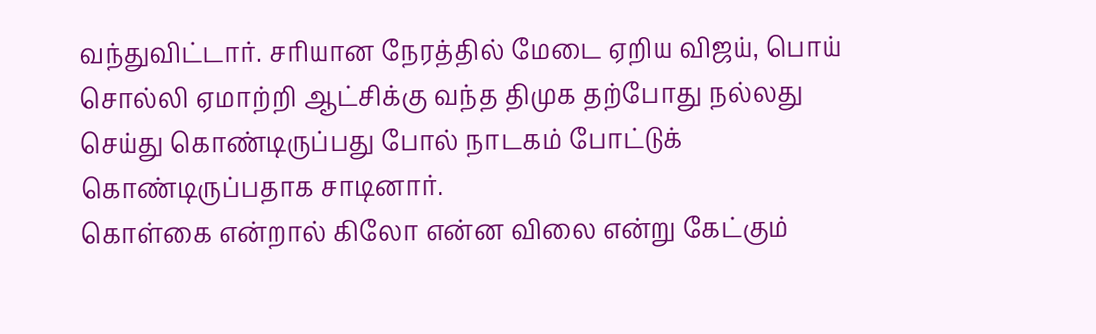வந்துவிட்டார். சரியான நேரத்தில் மேடை ஏறிய விஜய், பொய் சொல்லி ஏமாற்றி ஆட்சிக்கு வந்த திமுக தற்போது நல்லது செய்து கொண்டிருப்பது போல் நாடகம் போட்டுக் கொண்டிருப்பதாக சாடினார்.
கொள்கை என்றால் கிலோ என்ன விலை என்று கேட்கும்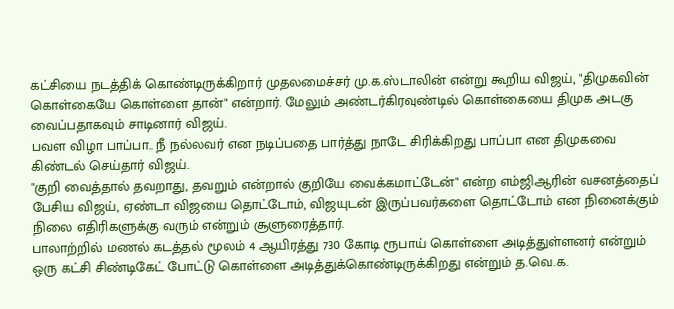கட்சியை நடத்திக் கொண்டிருக்கிறார் முதலமைச்சர் மு.க.ஸ்டாலின் என்று கூறிய விஜய், "திமுகவின் கொள்கையே கொள்ளை தான்" என்றார். மேலும் அண்டர்கிரவுண்டில் கொள்கையை திமுக அடகு வைப்பதாகவும் சாடினார் விஜய்.
பவள விழா பாப்பா.. நீ நல்லவர் என நடிப்பதை பார்த்து நாடே சிரிக்கிறது பாப்பா என திமுகவை கிண்டல் செய்தார் விஜய்.
"குறி வைத்தால் தவறாது, தவறும் என்றால் குறியே வைக்கமாட்டேன்" என்ற எம்ஜிஆரின் வசனத்தைப் பேசிய விஜய், ஏண்டா விஜயை தொட்டோம், விஜயுடன் இருப்பவர்களை தொட்டோம் என நினைக்கும் நிலை எதிரிகளுக்கு வரும் என்றும் சூளுரைத்தார்.
பாலாற்றில் மணல் கடத்தல் மூலம் 4 ஆயிரத்து 730 கோடி ரூபாய் கொள்ளை அடித்துள்ளனர் என்றும் ஒரு கட்சி சிண்டிகேட் போட்டு கொள்ளை அடித்துக்கொண்டிருக்கிறது என்றும் த.வெ.க.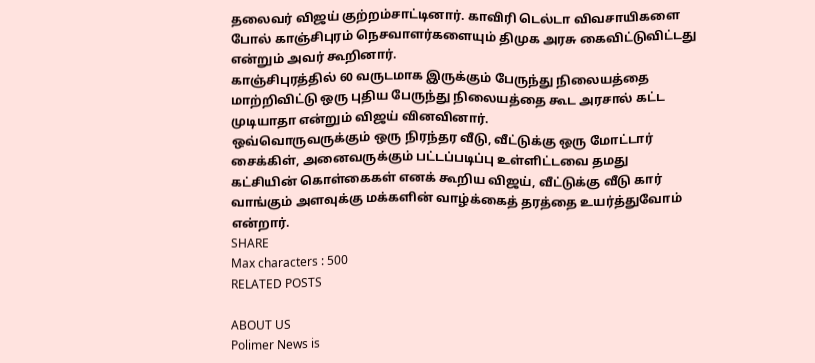தலைவர் விஜய் குற்றம்சாட்டினார். காவிரி டெல்டா விவசாயிகளை போல் காஞ்சிபுரம் நெசவாளர்களையும் திமுக அரசு கைவிட்டுவிட்டது என்றும் அவர் கூறினார்.
காஞ்சிபுரத்தில் 60 வருடமாக இருக்கும் பேருந்து நிலையத்தை மாற்றிவிட்டு ஒரு புதிய பேருந்து நிலையத்தை கூட அரசால் கட்ட முடியாதா என்றும் விஜய் வினவினார்.
ஒவ்வொருவருக்கும் ஒரு நிரந்தர வீடு, வீட்டுக்கு ஒரு மோட்டார் சைக்கிள், அனைவருக்கும் பட்டப்படிப்பு உள்ளிட்டவை தமது கட்சியின் கொள்கைகள் எனக் கூறிய விஜய், வீட்டுக்கு வீடு கார் வாங்கும் அளவுக்கு மக்களின் வாழ்க்கைத் தரத்தை உயர்த்துவோம் என்றார்.
SHARE
Max characters : 500
RELATED POSTS

ABOUT US
Polimer News is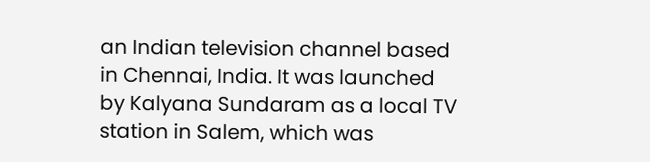an Indian television channel based in Chennai, India. It was launched by Kalyana Sundaram as a local TV station in Salem, which was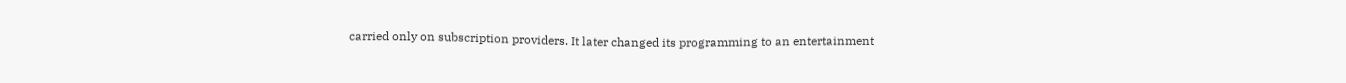carried only on subscription providers. It later changed its programming to an entertainment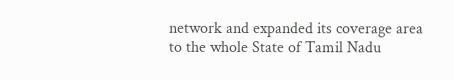network and expanded its coverage area to the whole State of Tamil Nadu